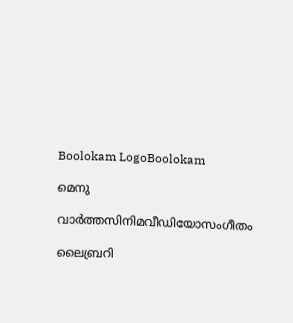Boolokam LogoBoolokam

മെനു

വാർത്തസിനിമവീഡിയോസംഗീതം

ലൈബ്രറി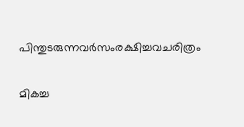പിന്തുടരുന്നവർസംരക്ഷിച്ചവചരിത്രം

മികച്ച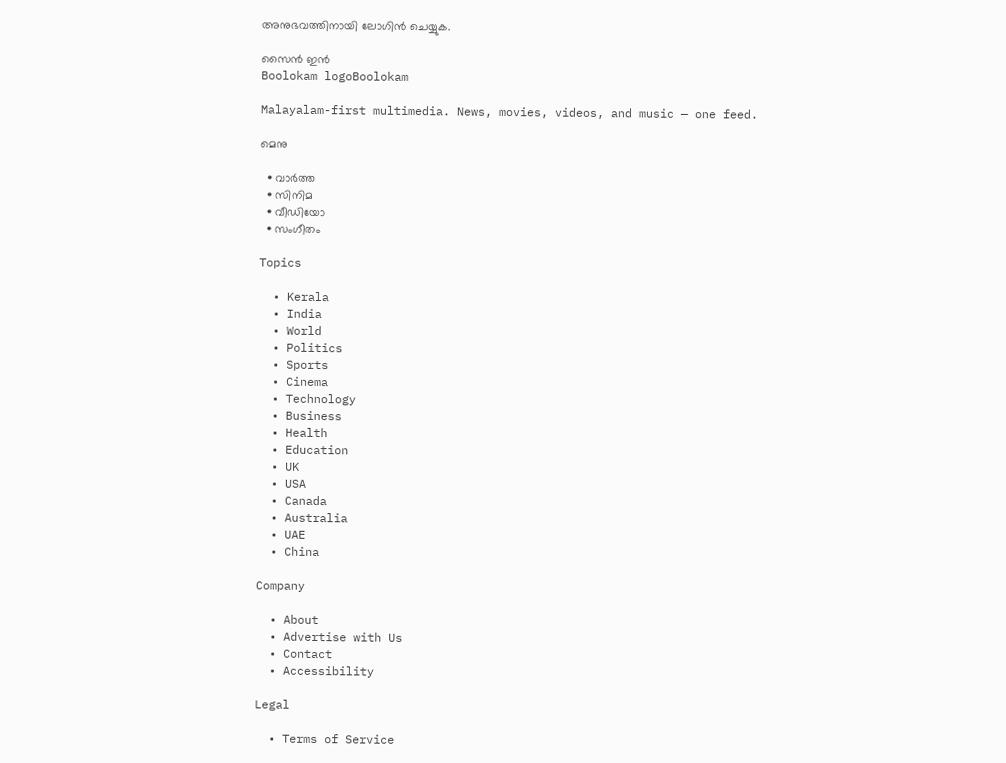അനുഭവത്തിനായി ലോഗിൻ ചെയ്യുക.

സൈൻ ഇൻ
Boolokam logoBoolokam

Malayalam-first multimedia. News, movies, videos, and music — one feed.

മെനു

  • വാർത്ത
  • സിനിമ
  • വീഡിയോ
  • സംഗീതം

Topics

  • Kerala
  • India
  • World
  • Politics
  • Sports
  • Cinema
  • Technology
  • Business
  • Health
  • Education
  • UK
  • USA
  • Canada
  • Australia
  • UAE
  • China

Company

  • About
  • Advertise with Us
  • Contact
  • Accessibility

Legal

  • Terms of Service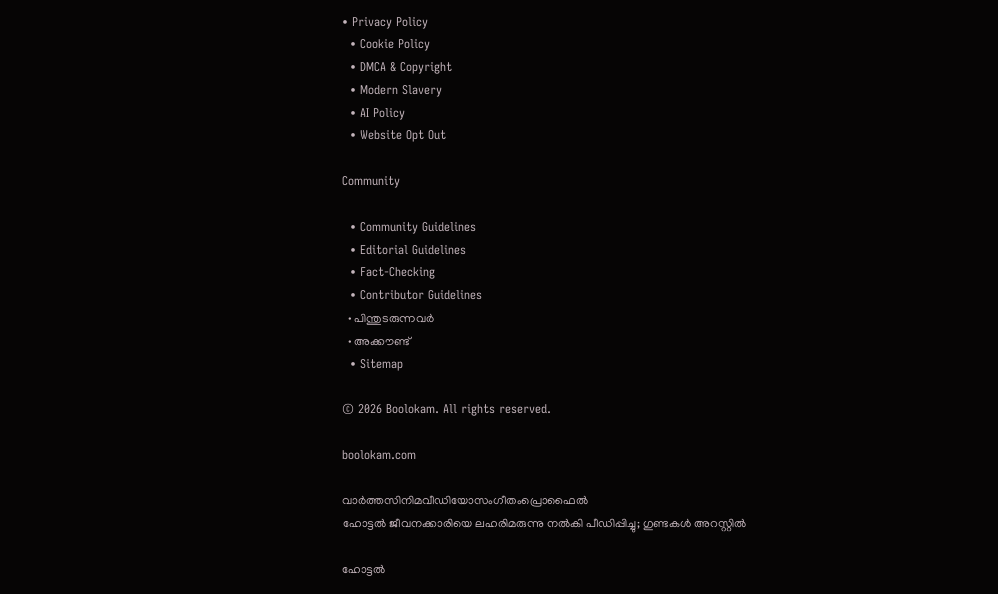• Privacy Policy
  • Cookie Policy
  • DMCA & Copyright
  • Modern Slavery
  • AI Policy
  • Website Opt Out

Community

  • Community Guidelines
  • Editorial Guidelines
  • Fact-Checking
  • Contributor Guidelines
  • പിന്തുടരുന്നവർ
  • അക്കൗണ്ട്
  • Sitemap

© 2026 Boolokam. All rights reserved.

boolokam.com

വാർത്തസിനിമവീഡിയോസംഗീതംപ്രൊഫൈൽ
ഹോട്ടൽ ജീവനക്കാരിയെ ലഹരിമരുന്നു നൽകി പീഡിപ്പിച്ചു; ഗുണ്ടകൾ അറസ്റ്റിൽ

ഹോട്ടൽ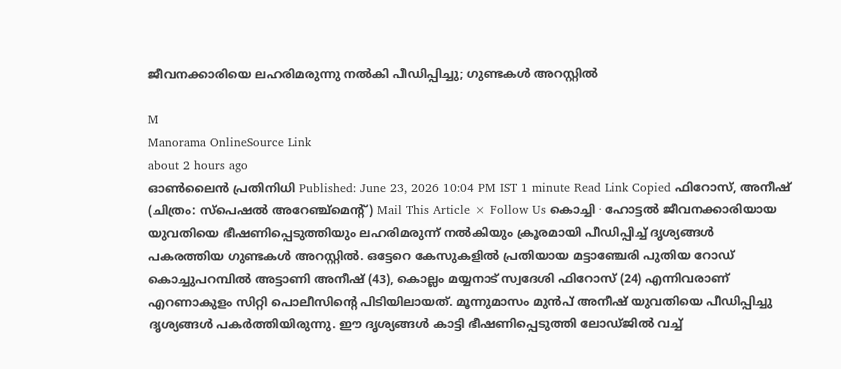ജീവനക്കാരിയെ ലഹരിമരുന്നു നൽകി പീഡിപ്പിച്ചു; ഗുണ്ടകൾ അറസ്റ്റിൽ

M
Manorama OnlineSource Link
about 2 hours ago
ഓൺലൈൻ പ്രതിനിധി Published: June 23, 2026 10:04 PM IST 1 minute Read Link Copied ഫിറോസ്, അനീഷ് (ചിത്രം: സ്പെഷൽ അറേഞ്ച്മെന്റ്) Mail This Article × Follow Us കൊച്ചി ∙ ഹോട്ടൽ ജീവനക്കാരിയായ യുവതിയെ ഭീഷണിപ്പെടുത്തിയും ലഹരിമരുന്ന് നൽകിയും ക്രൂരമായി പീഡിപ്പിച്ച് ദൃശ്യങ്ങൾ പകരത്തിയ ഗുണ്ടകൾ അറസ്റ്റിൽ. ഒട്ടേറെ കേസുകളിൽ പ്രതിയായ മട്ടാഞ്ചേരി പുതിയ റോഡ് കൊച്ചുപറമ്പിൽ അട്ടാണി അനീഷ് (43), കൊല്ലം മയ്യനാട് സ്വദേശി ഫിറോസ് (24) എന്നിവരാണ് എറണാകുളം സിറ്റി പൊലീസിന്റെ പിടിയിലായത്. മൂന്നുമാസം മുൻപ് അനീഷ് യുവതിയെ പീഡിപ്പിച്ചു ദൃശ്യങ്ങൾ പകർത്തിയിരുന്നു. ഈ ദൃശ്യങ്ങൾ കാട്ടി ഭീഷണിപ്പെടുത്തി ലോഡ്ജിൽ വച്ച്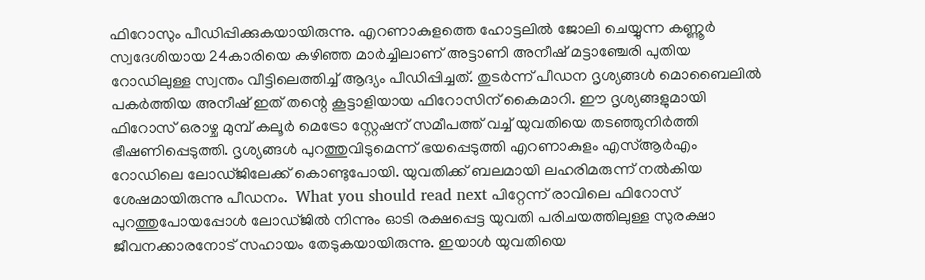ഫിറോസും പീഡിപ്പിക്കുകയായിരുന്നു. എറണാകുളത്തെ ഹോട്ടലിൽ ജോലി ചെയ്യുന്ന കണ്ണൂർ സ്വദേശിയായ 24കാരിയെ കഴിഞ്ഞ മാർച്ചിലാണ് അട്ടാണി അനീഷ് മട്ടാഞ്ചേരി പുതിയ റോഡിലുള്ള സ്വന്തം വീട്ടിലെത്തിച്ച് ആദ്യം പീഡിപ്പിച്ചത്. തുടര്‍ന്ന് പീഡന ദൃശ്യങ്ങൾ മൊബൈലിൽ പകർത്തിയ അനീഷ് ഇത് തന്റെ കൂട്ടാളിയായ ഫിറോസിന് കൈമാറി. ഈ ദൃശ്യങ്ങളുമായി ഫിറോസ് ഒരാഴ്ച മുമ്പ് കലൂർ മെട്രോ സ്റ്റേഷന് സമീപത്ത് വച്ച് യുവതിയെ തടഞ്ഞുനിർത്തി ഭീഷണിപ്പെടുത്തി. ദൃശ്യങ്ങൾ പുറത്തുവിടുമെന്ന് ഭയപ്പെടുത്തി എറണാകുളം എസ്ആർഎം റോഡിലെ ലോഡ്ജിലേക്ക് കൊണ്ടുപോയി. യുവതിക്ക് ബലമായി ലഹരിമരുന്ന് നൽകിയ ശേഷമായിരുന്നു പീഡനം.  What you should read next പിറ്റേന്ന് രാവിലെ ഫിറോസ് പുറത്തുപോയപ്പോൾ ലോഡ്ജിൽ നിന്നും ഓടി രക്ഷപ്പെട്ട യുവതി പരിചയത്തിലുള്ള സുരക്ഷാ ജീവനക്കാരനോട് സഹായം തേടുകയായിരുന്നു. ഇയാൾ യുവതിയെ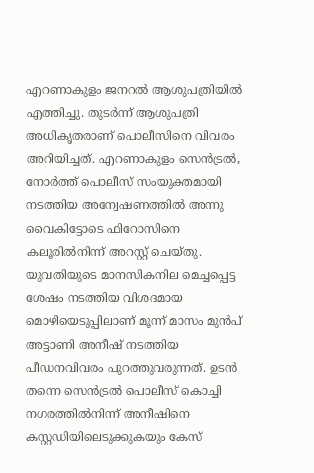എറണാകുളം ജനറൽ ആശുപത്രിയിൽ എത്തിച്ചു. തുടർന്ന് ആശുപത്രി അധികൃതരാണ് പൊലീസിനെ വിവരം അറിയിച്ചത്. എറണാകുളം സെൻട്രൽ, നോർത്ത് പൊലീസ് സംയുക്തമായി നടത്തിയ അന്വേഷണത്തിൽ അന്നു വൈകിട്ടോടെ ഫിറോസിനെ കലൂരിൽനിന്ന് അറസ്റ്റ് ചെയ്തു. യുവതിയുടെ മാനസികനില മെച്ചപ്പെട്ട ശേഷം നടത്തിയ വിശദമായ മൊഴിയെടുപ്പിലാണ് മൂന്ന് മാസം മുൻപ് അട്ടാണി അനീഷ് നടത്തിയ പീഡനവിവരം പുറത്തുവരുന്നത്. ഉടൻ തന്നെ സെൻട്രൽ പൊലീസ് കൊച്ചി നഗരത്തിൽനിന്ന് അനീഷിനെ കസ്റ്റഡിയിലെടുക്കുകയും കേസ്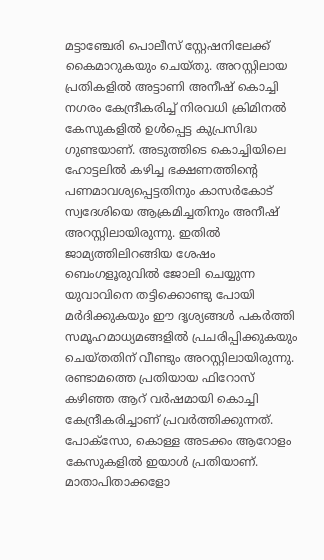മട്ടാഞ്ചേരി പൊലീസ് സ്റ്റേഷനിലേക്ക് കൈമാറുകയും ചെയ്തു. അറസ്റ്റിലായ പ്രതികളിൽ അട്ടാണി അനീഷ് കൊച്ചി നഗരം കേന്ദ്രീകരിച്ച് നിരവധി ക്രിമിനൽ കേസുകളിൽ ഉൾപ്പെട്ട കുപ്രസിദ്ധ ഗുണ്ടയാണ്. അടുത്തിടെ കൊച്ചിയിലെ ഹോട്ടലിൽ കഴിച്ച ഭക്ഷണത്തിന്റെ പണമാവശ്യപ്പെട്ടതിനും കാസർകോട് സ്വദേശിയെ ആക്രമിച്ചതിനും അനീഷ് അറസ്റ്റിലായിരുന്നു. ഇതിൽ ജാമ്യത്തിലിറങ്ങിയ ശേഷം ബെംഗളൂരുവിൽ ജോലി ചെയ്യുന്ന യുവാവിനെ തട്ടിക്കൊണ്ടു പോയി മർദിക്കുകയും ഈ ദൃശ്യങ്ങൾ പകർത്തി സമൂഹമാധ്യമങ്ങളിൽ പ്രചരിപ്പിക്കുകയും ചെയ്തതിന് വീണ്ടും അറസ്റ്റിലായിരുന്നു. രണ്ടാമത്തെ പ്രതിയായ ഫിറോസ് കഴിഞ്ഞ ആറ് വർഷമായി കൊച്ചി കേന്ദ്രീകരിച്ചാണ് പ്രവർത്തിക്കുന്നത്. പോക്സോ, കൊള്ള അടക്കം ആറോളം കേസുകളിൽ ഇയാൾ പ്രതിയാണ്. മാതാപിതാക്കളോ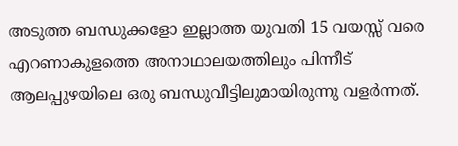അടുത്ത ബന്ധുക്കളോ ഇല്ലാത്ത യുവതി 15 വയസ്സ് വരെ എറണാകുളത്തെ അനാഥാലയത്തിലും പിന്നീട് ആലപ്പുഴയിലെ ഒരു ബന്ധുവീട്ടിലുമായിരുന്നു വളർന്നത്.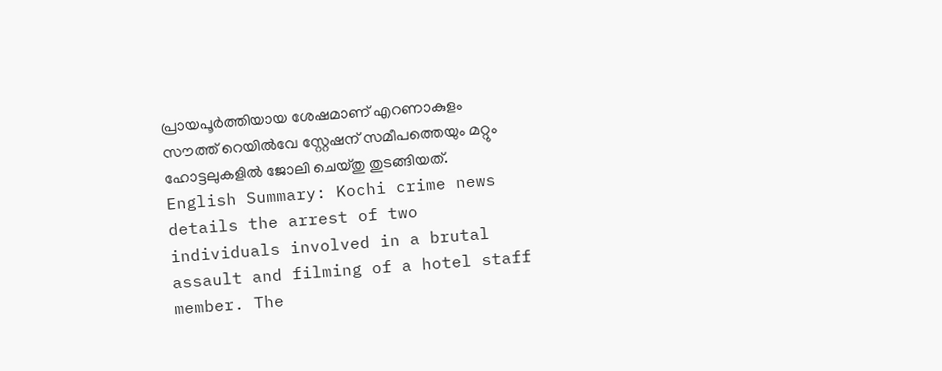പ്രായപൂർത്തിയായ ശേഷമാണ് എറണാകുളം സൗത്ത് റെയിൽവേ സ്റ്റേഷന് സമീപത്തെയും മറ്റും ഹോട്ടലുകളിൽ ജോലി ചെയ്തു തുടങ്ങിയത്. English Summary: Kochi crime news details the arrest of two individuals involved in a brutal assault and filming of a hotel staff member. The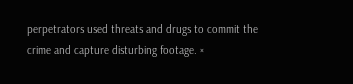perpetrators used threats and drugs to commit the crime and capture disturbing footage. ×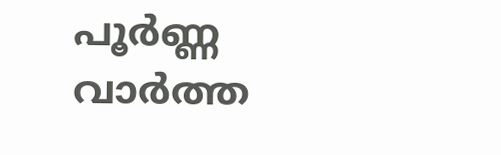പൂർണ്ണ വാർത്ത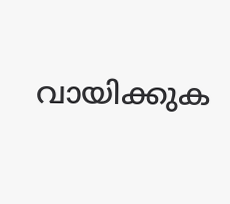വായിക്കുക